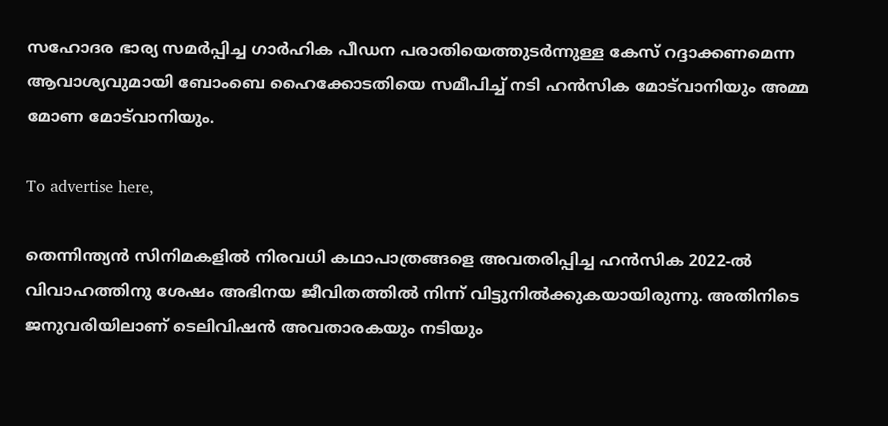സഹോദര ഭാര്യ സമര്‍പ്പിച്ച ഗാര്‍ഹിക പീഡന പരാതിയെത്തുടര്‍ന്നുള്ള കേസ് റദ്ദാക്കണമെന്ന ആവാശ്യവുമായി ബോംബെ ഹൈക്കോടതിയെ സമീപിച്ച് നടി ഹന്‍സിക മോട്‌വാനിയും അമ്മ മോണ മോട്‌വാനിയും.

To advertise here,

തെന്നിന്ത്യന്‍ സിനിമകളില്‍ നിരവധി കഥാപാത്രങ്ങളെ അവതരിപ്പിച്ച ഹന്‍സിക 2022-ല്‍ വിവാഹത്തിനു ശേഷം അഭിനയ ജീവിതത്തില്‍ നിന്ന് വിട്ടുനില്‍ക്കുകയായിരുന്നു. അതിനിടെ ജനുവരിയിലാണ് ടെലിവിഷന്‍ അവതാരകയും നടിയും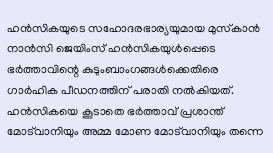ഹന്‍സികയുടെ സഹോദരഭാര്യയുമായ മുസ്‌കാന്‍ നാന്‍സി ജെയിംസ് ഹന്‍സികയുള്‍പ്പെടെ ഭര്‍ത്താവിന്റെ കുടുംബാംഗങ്ങള്‍ക്കെതിരെ ഗാര്‍ഹിക പീഡനത്തിന് പരാതി നല്‍കിയത്. ഹന്‍സികയെ കൂടാതെ ഭര്‍ത്താവ് പ്രശാന്ത് മോട്‌വാനിയും അമ്മ മോണ മോട്‌വാനിയും തന്നെ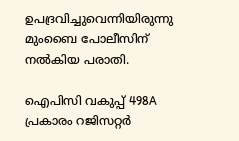ഉപദ്രവിച്ചുവെന്നിയിരുന്നു മുംബൈ പോലീസിന് നല്‍കിയ പരാതി.

ഐപിസി വകുപ്പ് 498A പ്രകാരം റജിസറ്റര്‍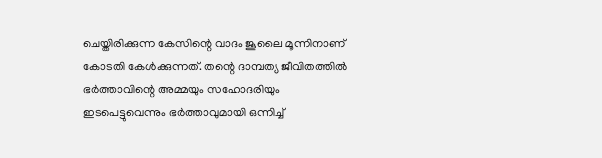ചെയ്തിരിക്കുന്ന കേസിന്റെ വാദം ജൂലൈ മൂന്നിനാണ് കോടതി കേൾക്കുന്നത്. തന്റെ ദാമ്പത്യ ജീവിതത്തില്‍ ഭര്‍ത്താവിന്റെ അമ്മയും സഹോദരിയും ഇടപെട്ടുവെന്നും ഭര്‍ത്താവുമായി ഒന്നിച്ച്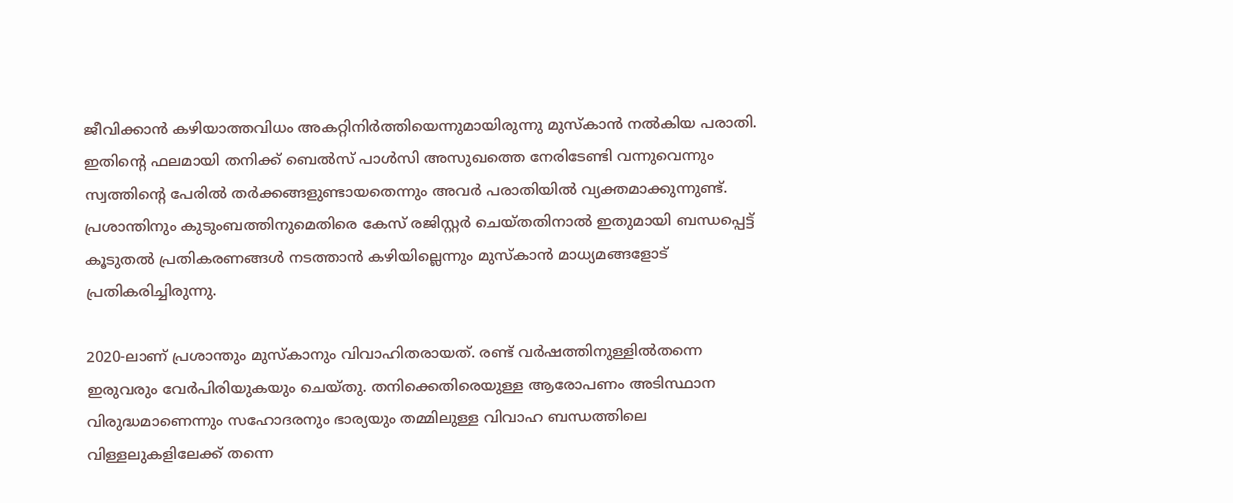ജീവിക്കാന്‍ കഴിയാത്തവിധം അകറ്റിനിര്‍ത്തിയെന്നുമായിരുന്നു മുസ്‌കാന്‍ നല്‍കിയ പരാതി. ഇതിന്റെ ഫലമായി തനിക്ക് ബെല്‍സ് പാള്‍സി അസുഖത്തെ നേരിടേണ്ടി വന്നുവെന്നും സ്വത്തിന്റെ പേരില്‍ തര്‍ക്കങ്ങളുണ്ടായതെന്നും അവര്‍ പരാതിയില്‍ വ്യക്തമാക്കുന്നുണ്ട്. പ്രശാന്തിനും കുടുംബത്തിനുമെതിരെ കേസ് രജിസ്റ്റര്‍ ചെയ്തതിനാല്‍ ഇതുമായി ബന്ധപ്പെട്ട് കൂടുതല്‍ പ്രതികരണങ്ങള്‍ നടത്താന്‍ കഴിയില്ലെന്നും മുസ്‌കാന്‍ മാധ്യമങ്ങളോട് പ്രതികരിച്ചിരുന്നു.

2020-ലാണ് പ്രശാന്തും മുസ്‌കാനും വിവാഹിതരായത്. രണ്ട് വര്‍ഷത്തിനുള്ളില്‍തന്നെ ഇരുവരും വേര്‍പിരിയുകയും ചെയ്തു. തനിക്കെതിരെയുള്ള ആരോപണം അടിസ്ഥാന വിരുദ്ധമാണെന്നും സഹോദരനും ഭാര്യയും തമ്മിലുള്ള വിവാഹ ബന്ധത്തിലെ വിള്ളലുകളിലേക്ക് തന്നെ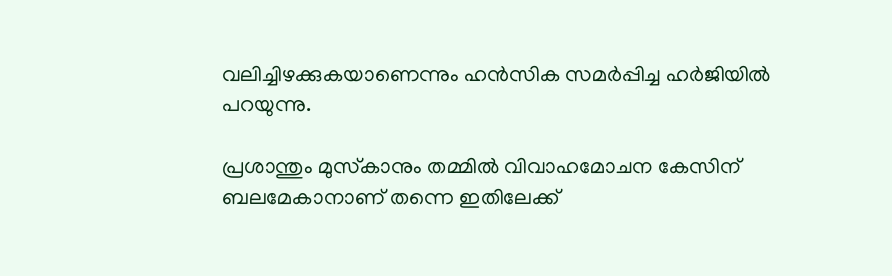വലിച്ചിഴക്കുകയാണെന്നും ഹന്‍സിക സമര്‍പ്പിച്ച ഹര്‍ജിയില്‍ പറയുന്നു.

പ്രശാന്തും മുസ്‌കാനും തമ്മില്‍ വിവാഹമോചന കേസിന് ബലമേകാനാണ് തന്നെ ഇതിലേക്ക്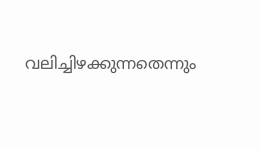വലിച്ചിഴക്കുന്നതെന്നും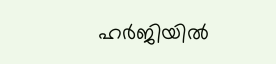ഹര്‍ജിയില്‍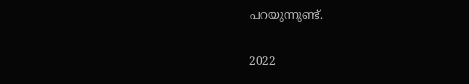പറയുന്നുണ്ട്.

2022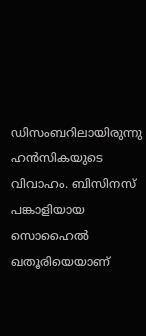ഡിസംബറിലായിരുന്നു ഹന്‍സികയുടെ വിവാഹം. ബിസിനസ് പങ്കാളിയായ സൊഹൈല്‍ ഖതൂരിയെയാണ്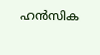ഹന്‍സിക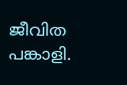ജീവിത പങ്കാളി.